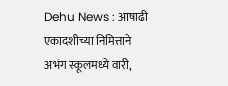Dehu News : आषाढी एकादशीच्या निमित्ताने अभंग स्कूलमध्ये वारी,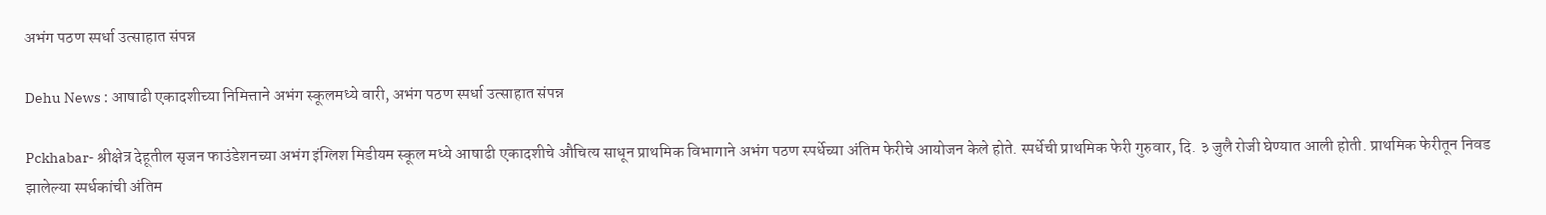अभंग पठण स्पर्धा उत्साहात संपन्न

Dehu News : आषाढी एकादशीच्या निमित्ताने अभंग स्कूलमध्ये वारी, अभंग पठण स्पर्धा उत्साहात संपन्न

Pckhabar- श्रीक्षेत्र देहूतील सृजन फाउंडेशनच्या अभंग इंग्लिश मिडीयम स्कूल मध्ये आषाढी एकादशीचे औचित्य साधून प्राथमिक विभागाने अभंग पठण स्पर्धेच्या अंतिम फेरीचे आयोजन केले होते. स्पर्धेची प्राथमिक फेरी गुरुवार, दि. ३ जुलै रोजी घेण्यात आली होती. प्राथमिक फेरीतून निवड झालेल्या स्पर्धकांची अंतिम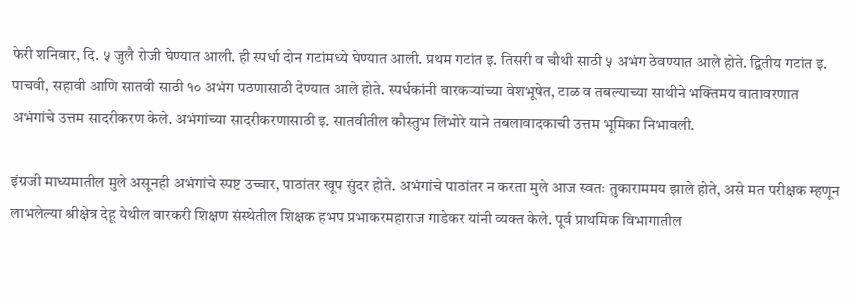फेरी शनिवार, दि. ५ जुलै रोजी घेण्यात आली. ही स्पर्धा दोन गटांमध्ये घेण्यात आली. प्रथम गटांत इ. तिसरी व चौथी साठी ५ अभंग ठेवण्यात आले होते. द्वितीय गटांत इ. पाचवी, सहावी आणि सातवी साठी १० अभंग पठणासाठी देण्यात आले होते. स्पर्धकांनी वारकऱ्यांच्या वेशभूषेत, टाळ व तबल्याच्या साथीने भक्तिमय वातावरणात अभंगांचे उत्तम सादरीकरण केले. अभंगांच्या सादरीकरणासाठी इ. सातवीतील कौस्तुभ लिंभोरे याने तबलावादकाची उत्तम भूमिका निभावली.

इंग्रजी माध्यमातील मुले असूनही अभंगांचे स्पष्ट उच्चार, पाठांतर खूप सुंदर होते. अभंगांचे पाठांतर न करता मुले आज स्वतः तुकाराममय झाले होते, असे मत परीक्षक म्हणून लाभलेल्या श्रीक्षेत्र देहू येथील वारकरी शिक्षण संस्थेतील शिक्षक हभप प्रभाकरमहाराज गाडेकर यांनी व्यक्त केले. पूर्व प्राथमिक विभागातील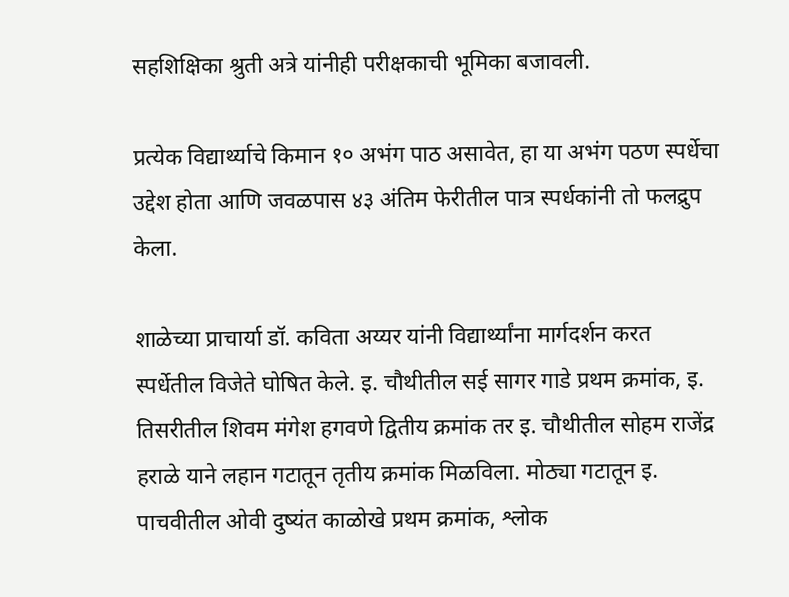सहशिक्षिका श्रुती अत्रे यांनीही परीक्षकाची भूमिका बजावली.

प्रत्येक विद्यार्थ्याचे किमान १० अभंग पाठ असावेत, हा या अभंग पठण स्पर्धेचा उद्देश होता आणि जवळपास ४३ अंतिम फेरीतील पात्र स्पर्धकांनी तो फलद्रुप केला.

शाळेच्या प्राचार्या डॉ. कविता अय्यर यांनी विद्यार्थ्यांना मार्गदर्शन करत स्पर्धेतील विजेते घोषित केले. इ. चौथीतील सई सागर गाडे प्रथम क्रमांक, इ. तिसरीतील शिवम मंगेश हगवणे द्वितीय क्रमांक तर इ. चौथीतील सोहम राजेंद्र हराळे याने लहान गटातून तृतीय क्रमांक मिळविला. मोठ्या गटातून इ. पाचवीतील ओवी दुष्यंत काळोखे प्रथम क्रमांक, श्लोक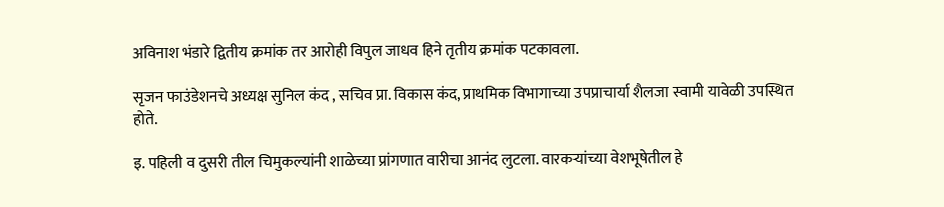अविनाश भंडारे द्वितीय क्रमांक तर आरोही विपुल जाधव हिने तृतीय क्रमांक पटकावला.

सृजन फाउंडेशनचे अध्यक्ष सुनिल कंद , सचिव प्रा. विकास कंद, प्राथमिक विभागाच्या उपप्राचार्या शैलजा स्वामी यावेळी उपस्थित होते.

इ. पहिली व दुसरी तील चिमुकल्यांनी शाळेच्या प्रांगणात वारीचा आनंद लुटला. वारकऱ्यांच्या वेशभूषेतील हे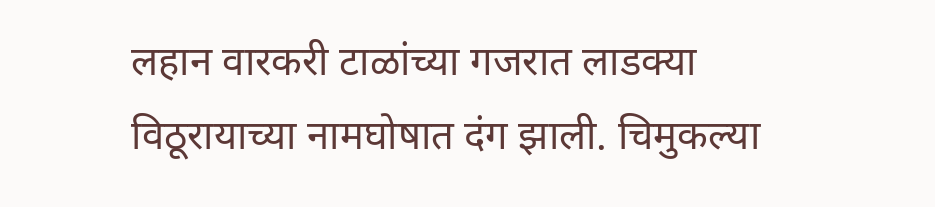लहान वारकरी टाळांच्या गजरात लाडक्या विठूरायाच्या नामघोषात दंग झाली. चिमुकल्या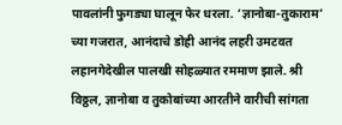पावलांनी फुगड्या घालून फेर धरला. ‘ज्ञानोबा-तुकाराम’ च्या गजरात, आनंदाचे डोही आनंद लहरी उमटवत लहानगेदेखील पालखी सोहळ्यात रममाण झाले. श्री विठ्ठल, ज्ञानोबा व तुकोबांच्या आरतीने वारीची सांगता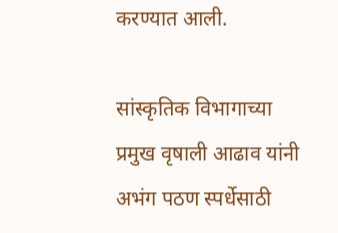करण्यात आली.

सांस्कृतिक विभागाच्या प्रमुख वृषाली आढाव यांनी अभंग पठण स्पर्धेसाठी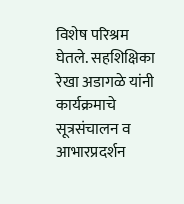विशेष परिश्रम घेतले. सहशिक्षिका रेखा अडागळे यांनी कार्यक्रमाचे सूत्रसंचालन व आभारप्रदर्शन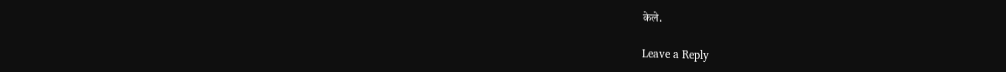केले.

Leave a Reply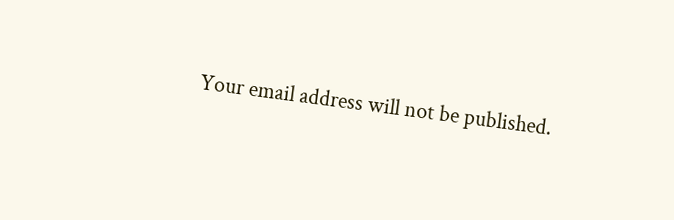Your email address will not be published.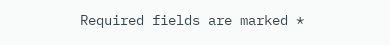Required fields are marked *